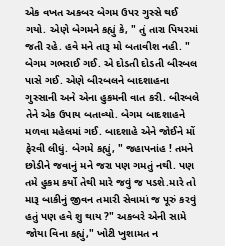એક વખત અકબર બેગમ ઉપર ગુસ્સે થઈ ગયો. એણે બેગમને કહ્યું કે, " તું તારા પિયરમાં જતી રહે. હવે મને તારૂ મો બતાવીશ નહી. " બેગમ ગભરાઈ ગઈ. એ દોડતી દોડતી બીરબલ પાસે ગઈ. એણે બીરબલને બાદશાહના ગુસ્સાની અને એના હુકમની વાત કરી. બીરબલે તેને એક ઉપાય બતાવ્યો. બેગમ બાદશાહને મળવા મહેલમાં ગઈ. બાદશાહે એને જોઈને મોં ફેરવી લીધું. બેગમે કહ્યું, " જહાપનાંહ ! તમને છોડીને જવાનું મને જરા પણ ગમતું નથી. પણ તમે હુકમ કર્યો તેથી મારે જવું જ પડશે.મારે તો મારૂ બાકીનું જીવન તમારી સેવામાં જ પૂરું કરવું હતું પણ હવે શુ થાય ?" અકબરે એની સામે જોયા વિના કહ્યું," ખોટી ખુશામત ન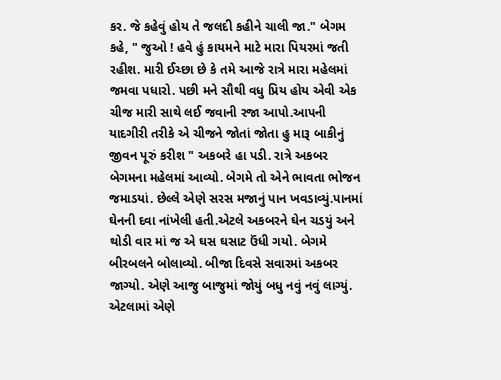કર. જે કહેવું હોય તે જલદી કહીને ચાલી જા." બેગમ કહે, " જુઓ ! હવે હું કાયમને માટે મારા પિયરમાં જતી રહીશ. મારી ઈચ્છા છે કે તમે આજે રાત્રે મારા મહેલમાં જમવા પધારો. પછી મને સૌથી વધુ પ્રિય હોય એવી એક ચીજ મારી સાથે લઈ જવાની રજા આપો.આપની યાદગીરી તરીકે એ ચીજને જોતાં જોતા હુ મારૂ બાકીનું જીવન પૂરું કરીશ " અકબરે હા પડી. રાત્રે અકબર બેગમના મહેલમાં આવ્યો. બેગમે તો એને ભાવતા ભોજન જમાડયાં. છેલ્લે એણે સરસ મજાનું પાન ખવડાવ્યું.પાનમાં ઘેનની દવા નાંખેલી હતી.એટલે અકબરને ઘેન ચડયું અને થોડી વાર માં જ એ ઘસ ઘસાટ ઉંધી ગયો. બેગમે બીરબલને બોલાવ્યો. બીજા દિવસે સવારમાં અકબર જાગ્યો. એણે આજુ બાજુમાં જોયું બધુ નવું નવું લાગ્યું. એટલામાં એણે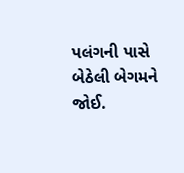પલંગની પાસે બેઠેલી બેગમને જોઈ.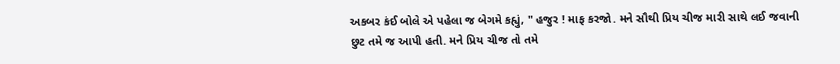અકબર કંઈ બોલે એ પહેલા જ બેગમે કહ્યું, " હજુર ! માફ કરજો. મને સૌથી પ્રિય ચીજ મારી સાથે લઈ જવાની છુટ તમે જ આપી હતી. મને પ્રિય ચીજ તો તમે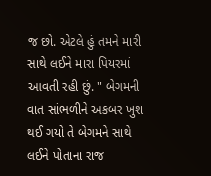જ છો. એટલે હું તમને મારી સાથે લઈને મારા પિયરમાં આવતી રહી છું. " બેગમની વાત સાંભળીને અકબર ખુશ થઈ ગયો તે બેગમને સાથે લઈને પોતાના રાજ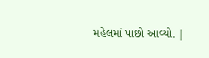મહેલમાં પાછો આવ્યો. |